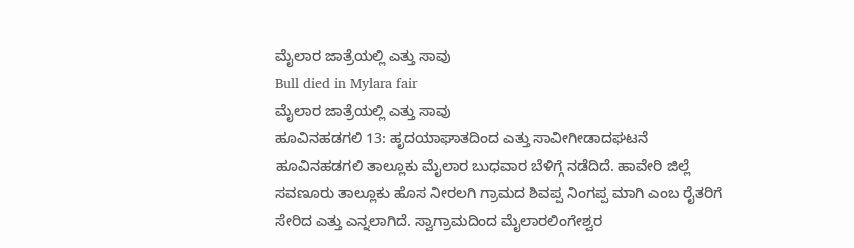ಮೈಲಾರ ಜಾತ್ರೆಯಲ್ಲಿ ಎತ್ತು ಸಾವು
Bull died in Mylara fair
ಮೈಲಾರ ಜಾತ್ರೆಯಲ್ಲಿ ಎತ್ತು ಸಾವು
ಹೂವಿನಹಡಗಲಿ 13: ಹೃದಯಾಘಾತದಿಂದ ಎತ್ತು ಸಾವೀಗೀಡಾದಘಟನೆ ಹೂವಿನಹಡಗಲಿ ತಾಲ್ಲೂಕು ಮೈಲಾರ ಬುಧವಾರ ಬೆಳಿಗ್ಗೆ ನಡೆದಿದೆ. ಹಾವೇರಿ ಜಿಲ್ಲೆ ಸವಣೂರು ತಾಲ್ಲೂಕು ಹೊಸ ನೀರಲಗಿ ಗ್ರಾಮದ ಶಿವಪ್ಪ ನಿಂಗಪ್ಪ ಮಾಗಿ ಎಂಬ ರೈತರಿಗೆ ಸೇರಿದ ಎತ್ತು ಎನ್ನಲಾಗಿದೆ. ಸ್ವಾಗ್ರಾಮದಿಂದ ಮೈಲಾರಲಿಂಗೇಶ್ವರ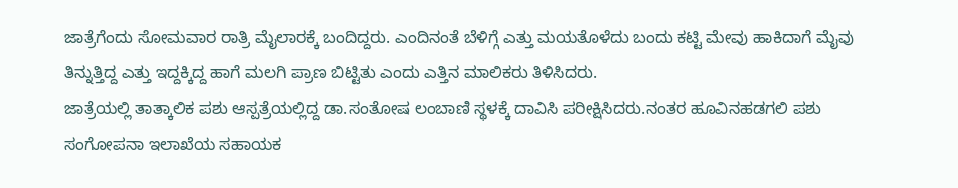ಜಾತ್ರೆಗೆಂದು ಸೋಮವಾರ ರಾತ್ರಿ ಮೈಲಾರಕ್ಕೆ ಬಂದಿದ್ದರು. ಎಂದಿನಂತೆ ಬೆಳಿಗ್ಗೆ ಎತ್ತು ಮಯತೊಳೆದು ಬಂದು ಕಟ್ಟಿ ಮೇವು ಹಾಕಿದಾಗೆ ಮೈವು ತಿನ್ನುತ್ತಿದ್ದ ಎತ್ತು ಇದ್ದಕ್ಕಿದ್ದ ಹಾಗೆ ಮಲಗಿ ಪ್ರಾಣ ಬಿಟ್ಟಿತು ಎಂದು ಎತ್ತಿನ ಮಾಲಿಕರು ತಿಳಿಸಿದರು.
ಜಾತ್ರೆಯಲ್ಲಿ ತಾತ್ಕಾಲಿಕ ಪಶು ಆಸ್ಪತ್ರೆಯಲ್ಲಿದ್ದ ಡಾ.ಸಂತೋಷ ಲಂಬಾಣಿ ಸ್ಥಳಕ್ಕೆ ದಾವಿಸಿ ಪರೀಕ್ಷಿಸಿದರು.ನಂತರ ಹೂವಿನಹಡಗಲಿ ಪಶು ಸಂಗೋಪನಾ ಇಲಾಖೆಯ ಸಹಾಯಕ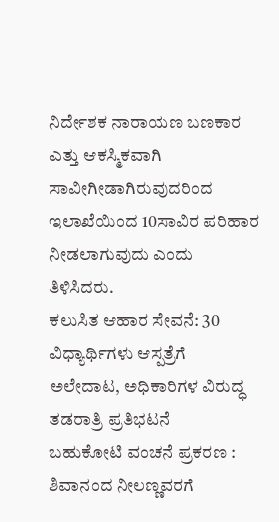ನಿರ್ದೇಶಕ ನಾರಾಯಣ ಬಣಕಾರ ಎತ್ತು ಆಕಸ್ಮಿಕವಾಗಿ ಸಾವೀಗೀಡಾಗಿರುವುದರಿಂದ ಇಲಾಖೆಯಿಂದ 10ಸಾವಿರ ಪರಿಹಾರ ನೀಡಲಾಗುವುದು ಎಂದು ತಿಳಿಸಿದರು.
ಕಲುಸಿತ ಆಹಾರ ಸೇವನೆ: 30 ವಿಧ್ಯಾರ್ಥಿಗಳು ಆಸ್ಪತ್ರೆಗೆ ಅಲೇದಾಟ, ಅಧಿಕಾರಿಗಳ ವಿರುದ್ಧ ತಡರಾತ್ರಿ ಪ್ರತಿಭಟನೆ
ಬಹುಕೋಟಿ ವಂಚನೆ ಪ್ರಕರಣ : ಶಿವಾನಂದ ನೀಲಣ್ಣವರಗೆ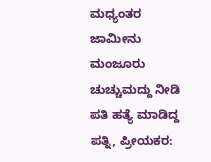ಮಧ್ಯಂತರ ಜಾಮೀನು ಮಂಜೂರು
ಚುಚ್ಚುಮದ್ದು ನೀಡಿ ಪತಿ ಹತ್ಯೆ ಮಾಡಿದ್ದ ಪತ್ನಿ, ಪ್ರೀಯಕರ: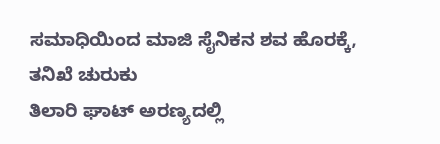ಸಮಾಧಿಯಿಂದ ಮಾಜಿ ಸೈನಿಕನ ಶವ ಹೊರಕ್ಕೆ, ತನಿಖೆ ಚುರುಕು
ತಿಲಾರಿ ಘಾಟ್ ಅರಣ್ಯದಲ್ಲಿ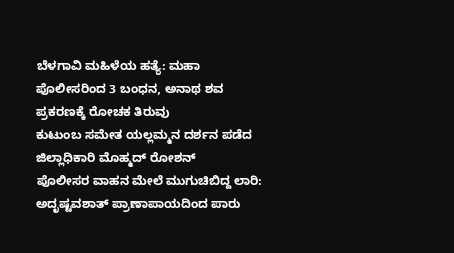ಬೆಳಗಾವಿ ಮಹಿಳೆಯ ಹತ್ಯೆ: ಮಹಾ ಪೊಲೀಸರಿಂದ 3 ಬಂಧನ, ಅನಾಥ ಶವ ಪ್ರಕರಣಕ್ಕೆ ರೋಚಕ ತಿರುವು
ಕುಟುಂಬ ಸಮೇತ ಯಲ್ಲಮ್ಮನ ದರ್ಶನ ಪಡೆದ ಜಿಲ್ಲಾಧಿಕಾರಿ ಮೊಹ್ಮದ್ ರೋಶನ್
ಪೊಲೀಸರ ವಾಹನ ಮೇಲೆ ಮುಗುಚಿಬಿದ್ದ ಲಾರಿ: ಅದೃಷ್ಟವಶಾತ್ ಪ್ರಾಣಾಪಾಯದಿಂದ ಪಾರು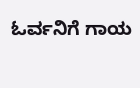ಓರ್ವನಿಗೆ ಗಾಯ